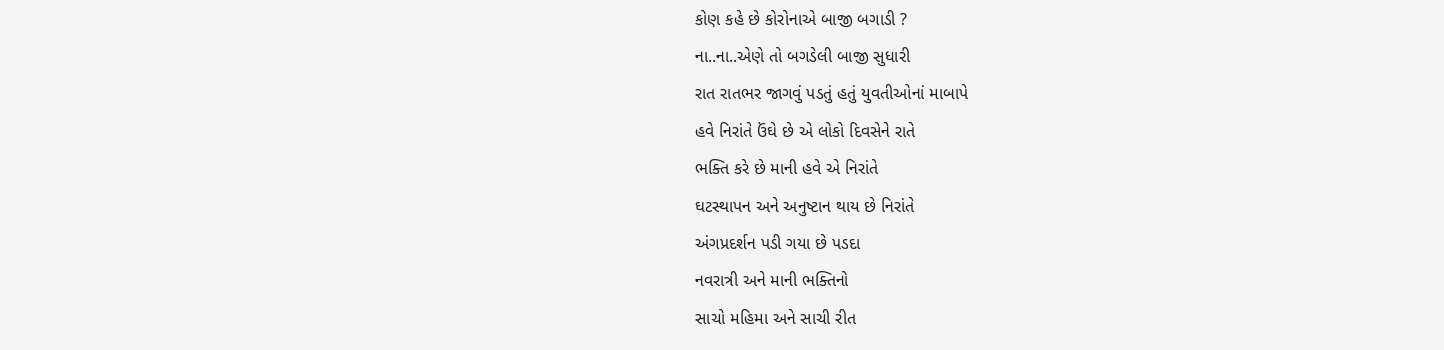કોણ કહે છે કોરોનાએ બાજી બગાડી ?
ના..ના..એણે તો બગડેલી બાજી સુધારી
રાત રાતભર જાગવું પડતું હતું યુવતીઓનાં માબાપે
હવે નિરાંતે ઉંઘે છે એ લોકો દિવસેને રાતે
ભક્તિ કરે છે માની હવે એ નિરાંતે
ઘટસ્થાપન અને અનુષ્ટાન થાય છે નિરાંતે
અંગપ્રદર્શન પડી ગયા છે પડદા
નવરાત્રી અને માની ભક્તિનો
સાચો મહિમા અને સાચી રીત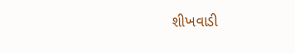શીખવાડી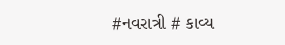#નવરાત્રી # કાવ્ય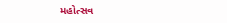મહોત્સવ